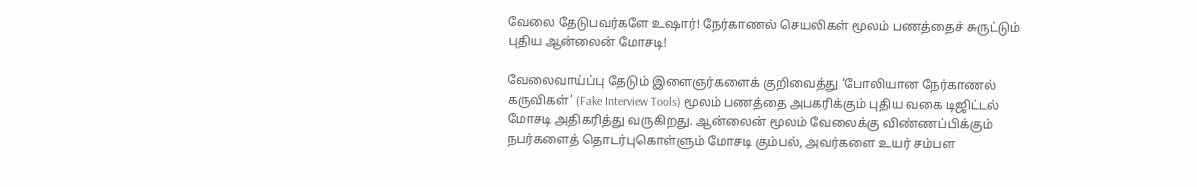வேலை தேடுபவர்களே உஷார்! நேர்காணல் செயலிகள் மூலம் பணத்தைச் சுருட்டும் புதிய ஆன்லைன் மோசடி!

வேலைவாய்ப்பு தேடும் இளைஞர்களைக் குறிவைத்து ‘போலியான நேர்காணல் கருவிகள்’ (Fake Interview Tools) மூலம் பணத்தை அபகரிக்கும் புதிய வகை டிஜிட்டல் மோசடி அதிகரித்து வருகிறது. ஆன்லைன் மூலம் வேலைக்கு விண்ணப்பிக்கும் நபர்களைத் தொடர்புகொள்ளும் மோசடி கும்பல், அவர்களை உயர் சம்பள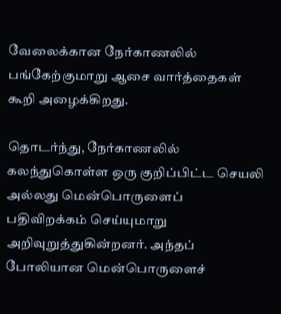வேலைக்கான நேர்காணலில் பங்கேற்குமாறு ஆசை வார்த்தைகள் கூறி அழைக்கிறது.

தொடர்ந்து, நேர்காணலில் கலந்துகொள்ள ஒரு குறிப்பிட்ட செயலி அல்லது மென்பொருளைப் பதிவிறக்கம் செய்யுமாறு அறிவுறுத்துகின்றனர். அந்தப் போலியான மென்பொருளைச்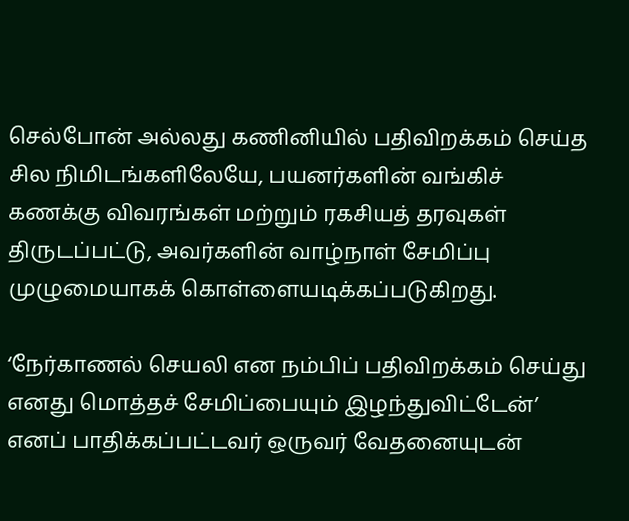செல்போன் அல்லது கணினியில் பதிவிறக்கம் செய்த சில நிமிடங்களிலேயே, பயனர்களின் வங்கிச் கணக்கு விவரங்கள் மற்றும் ரகசியத் தரவுகள் திருடப்பட்டு, அவர்களின் வாழ்நாள் சேமிப்பு முழுமையாகக் கொள்ளையடிக்கப்படுகிறது.

‘நேர்காணல் செயலி என நம்பிப் பதிவிறக்கம் செய்து எனது மொத்தச் சேமிப்பையும் இழந்துவிட்டேன்’ எனப் பாதிக்கப்பட்டவர் ஒருவர் வேதனையுடன்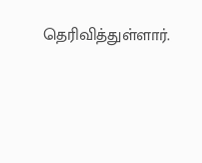தெரிவித்துள்ளார்.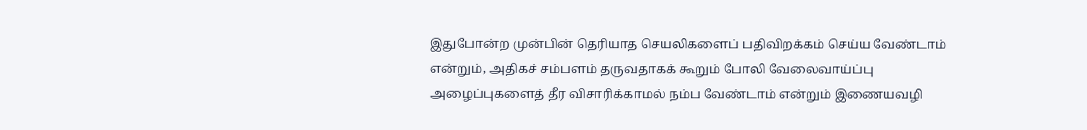இதுபோன்ற முன்பின் தெரியாத செயலிகளைப் பதிவிறக்கம் செய்ய வேண்டாம் என்றும், அதிகச் சம்பளம் தருவதாகக் கூறும் போலி வேலைவாய்ப்பு அழைப்புகளைத் தீர விசாரிக்காமல் நம்ப வேண்டாம் என்றும் இணையவழி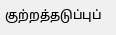குற்றத்தடுப்புப்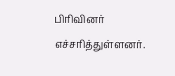பிரிவினர் எச்சரித்துள்ளனர்.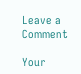Leave a Comment

Your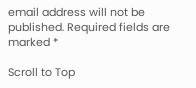email address will not be published. Required fields are marked *

Scroll to Top